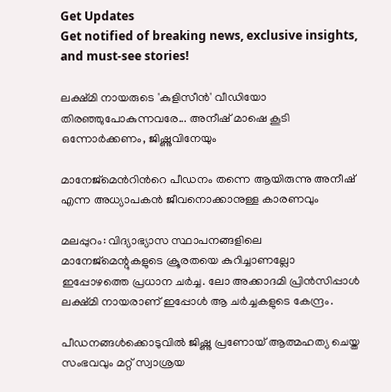Get Updates
Get notified of breaking news, exclusive insights, and must-see stories!

ലക്ഷ്മി നായരുടെ 'കുളിസീന്‍' വീഡിയോ തിരഞ്ഞുപോകുന്നവരേ... അനീഷ് മാഷെ കൂടി ഒന്നോർക്കണം, ജിഷ്ണുവിനേയും

മാനേജ്മെന്‍റിന്‍റെ പീഡനം തന്നെ ആയിരുന്നു അനീഷ് എന്ന അധ്യാപകന്‍ ജീവനൊക്കാനുള്ള കാരണവും

മലപ്പുറം: വിദ്യാഭ്യാസ സ്ഥാപനങ്ങളിലെ മാനേജ്‌മെന്റുകളുടെ ക്രൂരതയെ കുറിച്ചാണല്ലോ ഇപ്പോഴത്തെ പ്രധാന ചര്‍ച്ച. ലോ അക്കാദമി പ്രിന്‍സിപ്പാള്‍ ലക്ഷ്മി നായരാണ് ഇപ്പോള്‍ ആ ചര്‍ച്ചകളുടെ കേന്ദ്രം.

പീഡനങ്ങള്‍ക്കൊടുവില്‍ ജിഷ്ണു പ്രണോയ് ആത്മഹത്യ ചെയ്ത സംഭവവും മറ്റ് സ്വാശ്രയ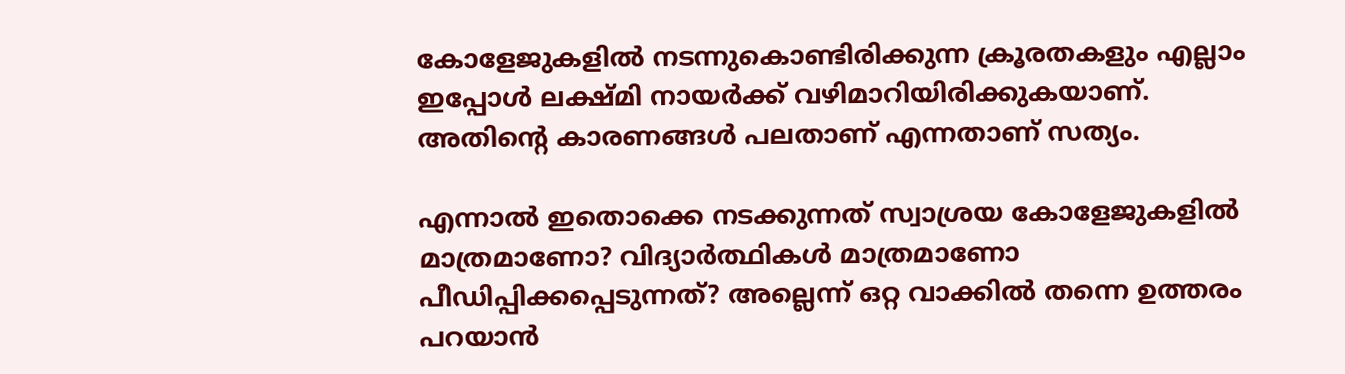കോളേജുകളില്‍ നടന്നുകൊണ്ടിരിക്കുന്ന ക്രൂരതകളും എല്ലാം ഇപ്പോള്‍ ലക്ഷ്മി നായര്‍ക്ക് വഴിമാറിയിരിക്കുകയാണ്. അതിന്റെ കാരണങ്ങള്‍ പലതാണ് എന്നതാണ് സത്യം.

എന്നാല്‍ ഇതൊക്കെ നടക്കുന്നത് സ്വാശ്രയ കോളേജുകളില്‍ മാത്രമാണോ? വിദ്യാര്‍ത്ഥികള്‍ മാത്രമാണോ പീഡിപ്പിക്കപ്പെടുന്നത്? അല്ലെന്ന് ഒറ്റ വാക്കില്‍ തന്നെ ഉത്തരം പറയാന്‍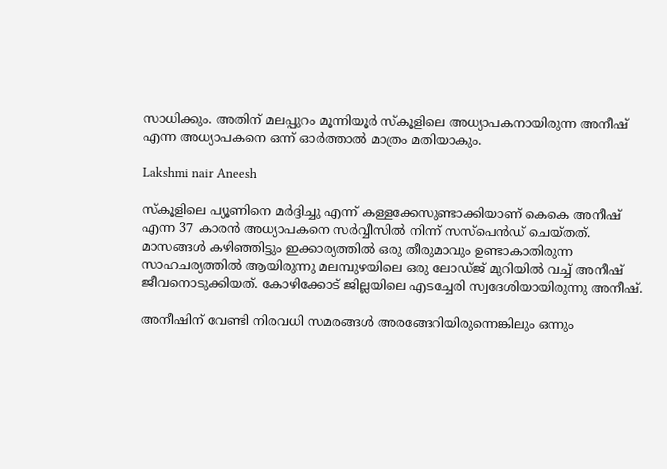സാധിക്കും. അതിന് മലപ്പുറം മൂന്നിയൂര്‍ സ്‌കൂളിലെ അധ്യാപകനായിരുന്ന അനീഷ് എന്ന അധ്യാപകനെ ഒന്ന് ഓര്‍ത്താല്‍ മാത്രം മതിയാകും.

Lakshmi nair Aneesh

സ്‌കൂളിലെ പ്യൂണിനെ മര്‍ദ്ദിച്ചു എന്ന് കള്ളക്കേസുണ്ടാക്കിയാണ് കെകെ അനീഷ് എന്ന 37 കാരന്‍ അധ്യാപകനെ സര്‍വ്വീസില്‍ നിന്ന് സസ്‌പെന്‍ഡ് ചെയ്തത്. മാസങ്ങള്‍ കഴിഞ്ഞിട്ടും ഇക്കാര്യത്തില്‍ ഒരു തീരുമാവും ഉണ്ടാകാതിരുന്ന സാഹചര്യത്തില്‍ ആയിരുന്നു മലമ്പുഴയിലെ ഒരു ലോഡ്ജ് മുറിയില്‍ വച്ച് അനീഷ് ജീവനൊടുക്കിയത്. കോഴിക്കോട് ജില്ലയിലെ എടച്ചേരി സ്വദേശിയായിരുന്നു അനീഷ്.

അനീഷിന് വേണ്ടി നിരവധി സമരങ്ങള്‍ അരങ്ങേറിയിരുന്നെങ്കിലും ഒന്നും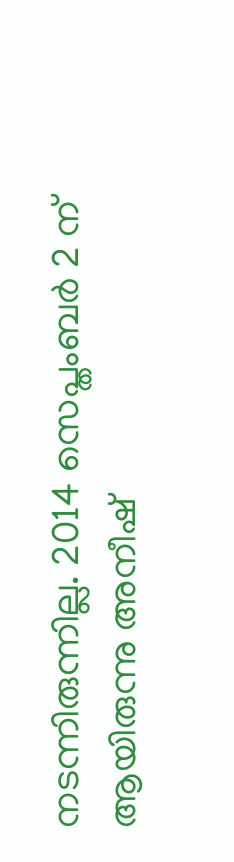നടന്നിരുന്നില്ല. 2014 സെപ്തംബര്‍ 2 ന് ആയിരുന്നു അനീഷ്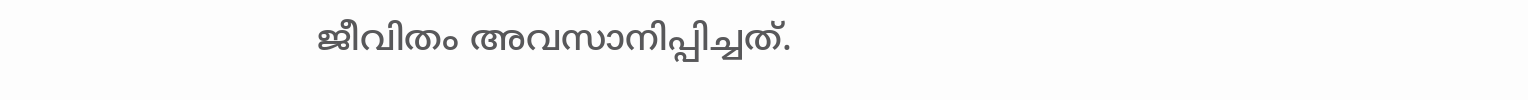ജീവിതം അവസാനിപ്പിച്ചത്.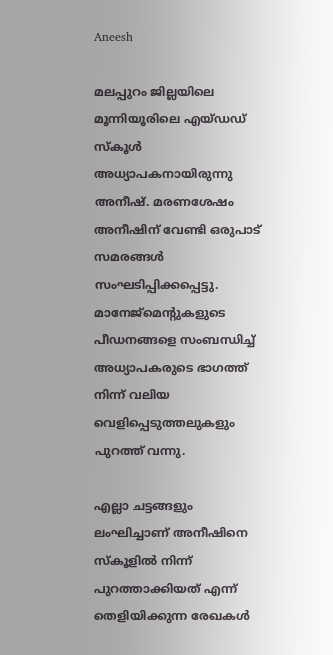Aneesh

മലപ്പുറം ജില്ലയിലെ മൂന്നിയൂരിലെ എയ്ഡഡ് സ്‌കൂള്‍ അധ്യാപകനായിരുന്നു അനീഷ്. മരണശേഷം അനീഷിന് വേണ്ടി ഒരുപാട് സമരങ്ങള്‍ സംഘടിപ്പിക്കപ്പെട്ടു. മാനേജ്‌മെന്റുകളുടെ പീഡനങ്ങളെ സംബന്ധിച്ച് അധ്യാപകരുടെ ഭാഗത്ത് നിന്ന് വലിയ വെളിപ്പെടുത്തലുകളും പുറത്ത് വന്നു.

എല്ലാ ചട്ടങ്ങളും ലംഘിച്ചാണ് അനീഷിനെ സ്‌കൂളില്‍ നിന്ന് പുറത്താക്കിയത് എന്ന് തെളിയിക്കുന്ന രേഖകള്‍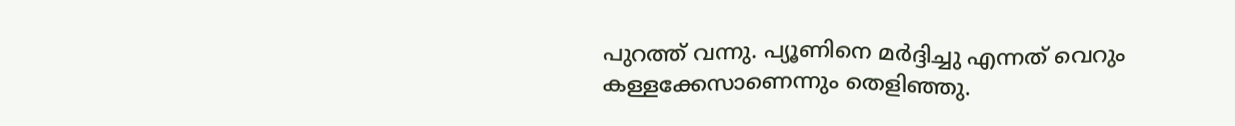പുറത്ത് വന്നു. പ്യൂണിനെ മര്‍ദ്ദിച്ചു എന്നത് വെറും കള്ളക്കേസാണെന്നും തെളിഞ്ഞു.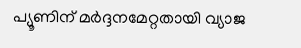പ്യൂണിന് മര്‍ദ്ദനമേറ്റതായി വ്യാജ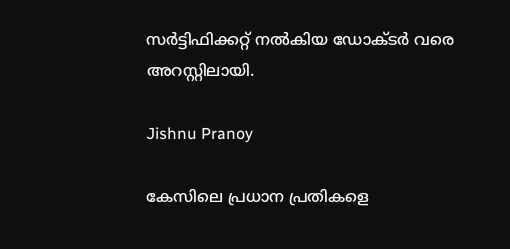സര്‍ട്ടിഫിക്കറ്റ് നല്‍കിയ ഡോക്ടര്‍ വരെ അറസ്റ്റിലായി.

Jishnu Pranoy

കേസിലെ പ്രധാന പ്രതികളെ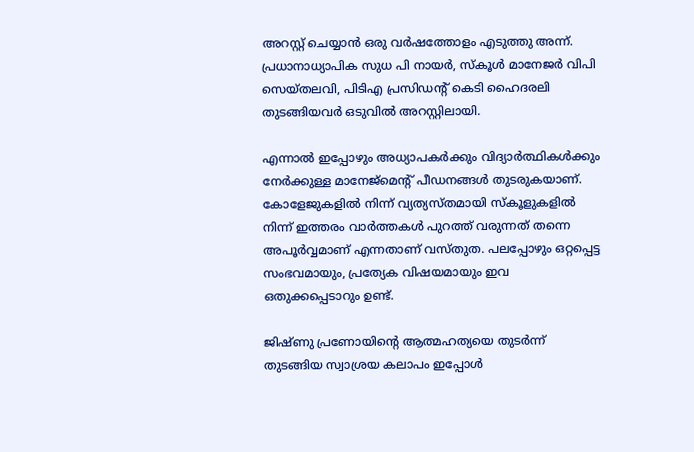അറസ്റ്റ് ചെയ്യാന്‍ ഒരു വര്‍ഷത്തോളം എടുത്തു അന്ന്. പ്രധാനാധ്യാപിക സുധ പി നായര്‍, സ്‌കൂള്‍ മാനേജര്‍ വിപി സെയ്തലവി, പിടിഎ പ്രസിഡന്റ് കെടി ഹൈദരലി തുടങ്ങിയവര്‍ ഒടുവില്‍ അറസ്റ്റിലായി.

എന്നാല്‍ ഇപ്പോഴും അധ്യാപകര്‍ക്കും വിദ്യാര്‍ത്ഥികള്‍ക്കും നേര്‍ക്കുള്ള മാനേജ്‌മെന്റ് പീഡനങ്ങള്‍ തുടരുകയാണ്. കോളേജുകളില്‍ നിന്ന് വ്യത്യസ്തമായി സ്‌കൂളുകളില്‍ നിന്ന് ഇത്തരം വാര്‍ത്തകള്‍ പുറത്ത് വരുന്നത് തന്നെ അപൂര്‍വ്വമാണ് എന്നതാണ് വസ്തുത. പലപ്പോഴും ഒറ്റപ്പെട്ട സംഭവമായും, പ്രത്യേക വിഷയമായും ഇവ ഒതുക്കപ്പെടാറും ഉണ്ട്.

ജിഷ്ണു പ്രണോയിന്റെ ആത്മഹത്യയെ തുടര്‍ന്ന് തുടങ്ങിയ സ്വാശ്രയ കലാപം ഇപ്പോള്‍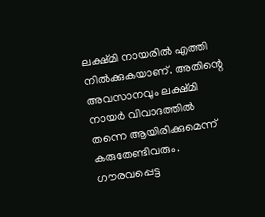ലക്ഷ്മി നായരില്‍ എത്തി നില്‍ക്കുകയാണ്. അതിന്റെ അവസാനവും ലക്ഷ്മി നായര്‍ വിവാദത്തില്‍ തന്നെ ആയിരിക്കുമെന്ന് കരുതേണ്ടിവരും. ഗൗരവപ്പെട്ട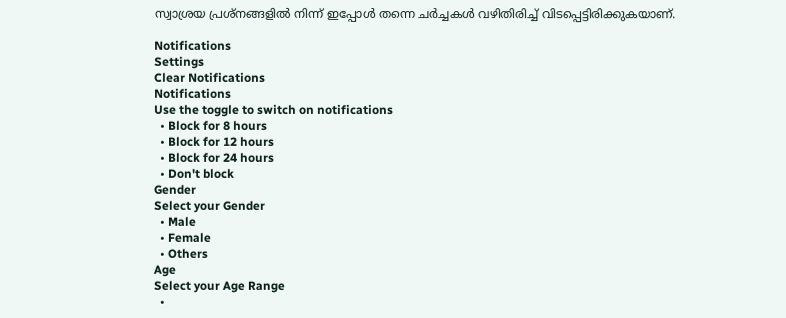സ്വാശ്രയ പ്രശ്‌നങ്ങളില്‍ നിന്ന് ഇപ്പോള്‍ തന്നെ ചര്‍ച്ചകള്‍ വഴിതിരിച്ച് വിടപ്പെട്ടിരിക്കുകയാണ്.

Notifications
Settings
Clear Notifications
Notifications
Use the toggle to switch on notifications
  • Block for 8 hours
  • Block for 12 hours
  • Block for 24 hours
  • Don't block
Gender
Select your Gender
  • Male
  • Female
  • Others
Age
Select your Age Range
  •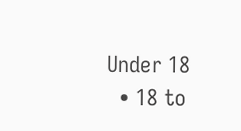Under 18
  • 18 to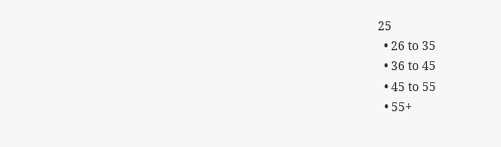25
  • 26 to 35
  • 36 to 45
  • 45 to 55
  • 55+